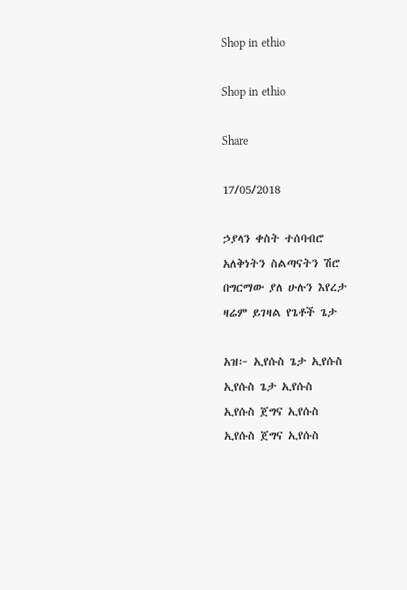Shop in ethio

Shop in ethio

Share

17/05/2018

ኃያላን ቀስት ተሰባብሮ
አለቅነትን ስልጣናትን ሽሮ
በግርማው ያለ ሁሉን እየረታ
ዛሬም ይገዛል የጌቶች ጌታ

አዝ፦ ኢየሱስ ጌታ ኢየሱስ
ኢየሱስ ጌታ ኢየሱስ
ኢየሱስ ጀግና ኢየሱስ
ኢየሱስ ጀግና ኢየሱስ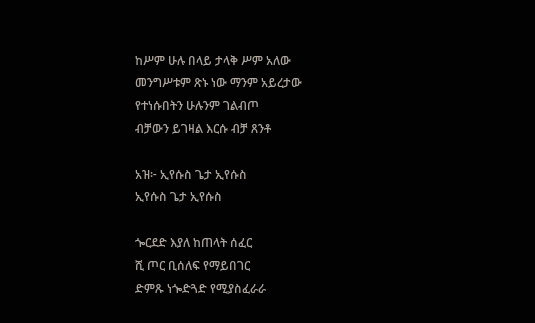ከሥም ሁሉ በላይ ታላቅ ሥም አለው
መንግሥቱም ጽኑ ነው ማንም አይረታው
የተነሱበትን ሁሉንም ገልብጦ
ብቻውን ይገዛል እርሱ ብቻ ጸንቶ

አዝ፦ ኢየሱስ ጌታ ኢየሱስ
ኢየሱስ ጌታ ኢየሱስ

ጐርደድ እያለ ከጠላት ሰፈር
ሺ ጦር ቢሰለፍ የማይበገር
ድምጹ ነጐድጓድ የሚያስፈራራ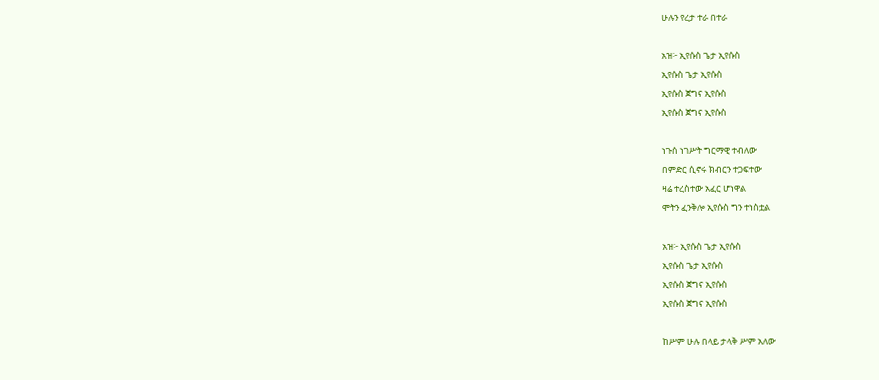ሁሉን የረታ ተራ በተራ

አዝ፦ ኢየሱስ ጌታ ኢየሱስ
ኢየሱስ ጌታ ኢየሱስ
ኢየሱስ ጀግና ኢየሱስ
ኢየሱስ ጀግና ኢየሱስ

ነጉሰ ነገሥት ግርማዊ ተብለው
በምድር ሲኖሩ ክብርን ተጋፍተው
ዛሬ ተረስተው አፈር ሆነዋል
ሞትን ፈንቅሎ ኢየሱስ ግን ተነስቷል

አዝ፦ ኢየሱስ ጌታ ኢየሱስ
ኢየሱስ ጌታ ኢየሱስ
ኢየሱስ ጀግና ኢየሱስ
ኢየሱስ ጀግና ኢየሱስ

ከሥም ሁሉ በላይ ታላቅ ሥም አለው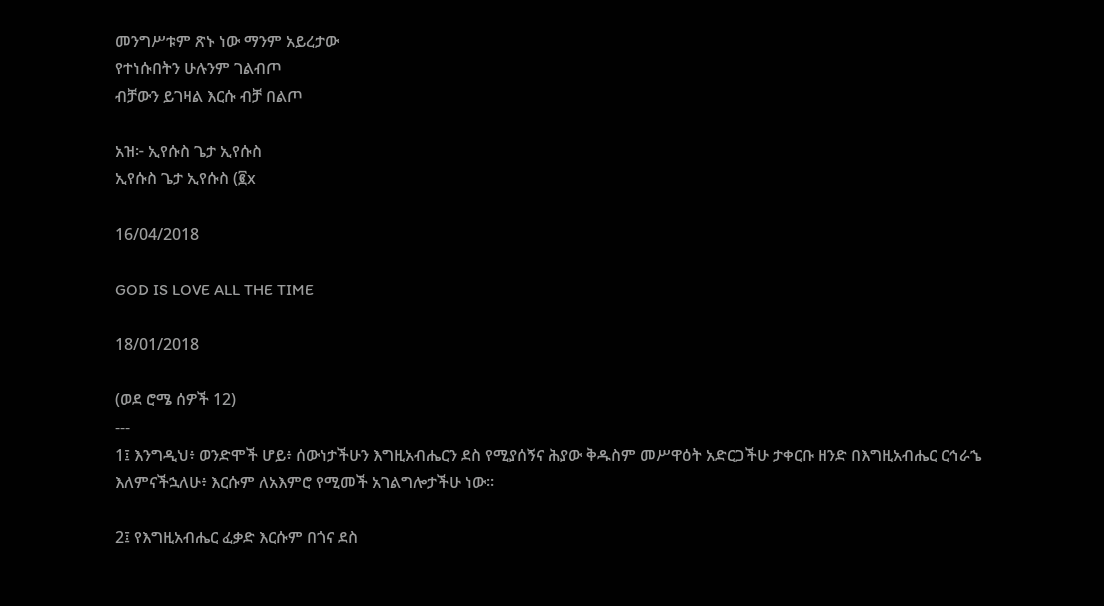መንግሥቱም ጽኑ ነው ማንም አይረታው
የተነሱበትን ሁሉንም ገልብጦ
ብቻውን ይገዛል እርሱ ብቻ በልጦ

አዝ፦ ኢየሱስ ጌታ ኢየሱስ
ኢየሱስ ጌታ ኢየሱስ (፪x

16/04/2018

GOD IS LOVE ALL THE TIME

18/01/2018

(ወደ ሮሜ ሰዎች 12)
---
1፤ እንግዲህ፥ ወንድሞች ሆይ፥ ሰውነታችሁን እግዚአብሔርን ደስ የሚያሰኝና ሕያው ቅዱስም መሥዋዕት አድርጋችሁ ታቀርቡ ዘንድ በእግዚአብሔር ርኅራኄ እለምናችኋለሁ፥ እርሱም ለአእምሮ የሚመች አገልግሎታችሁ ነው።

2፤ የእግዚአብሔር ፈቃድ እርሱም በጎና ደስ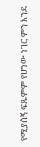የሚያሰኝ ፍጹምም የሆነው ነገር ምን እንደ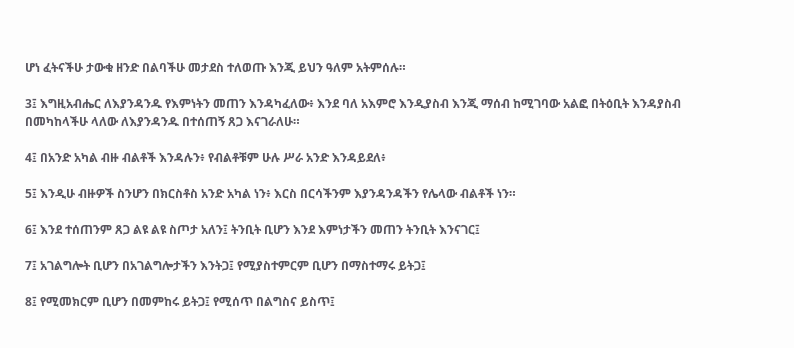ሆነ ፈትናችሁ ታውቁ ዘንድ በልባችሁ መታደስ ተለወጡ እንጂ ይህን ዓለም አትምሰሉ።

3፤ እግዚአብሔር ለእያንዳንዱ የእምነትን መጠን እንዳካፈለው፥ እንደ ባለ አእምሮ እንዲያስብ እንጂ ማሰብ ከሚገባው አልፎ በትዕቢት እንዳያስብ በመካከላችሁ ላለው ለእያንዳንዱ በተሰጠኝ ጸጋ እናገራለሁ።

4፤ በአንድ አካል ብዙ ብልቶች እንዳሉን፥ የብልቶቹም ሁሉ ሥራ አንድ እንዳይደለ፥

5፤ እንዲሁ ብዙዎች ስንሆን በክርስቶስ አንድ አካል ነን፥ እርስ በርሳችንም እያንዳንዳችን የሌላው ብልቶች ነን።

6፤ እንደ ተሰጠንም ጸጋ ልዩ ልዩ ስጦታ አለን፤ ትንቢት ቢሆን እንደ እምነታችን መጠን ትንቢት እንናገር፤

7፤ አገልግሎት ቢሆን በአገልግሎታችን እንትጋ፤ የሚያስተምርም ቢሆን በማስተማሩ ይትጋ፤

8፤ የሚመክርም ቢሆን በመምከሩ ይትጋ፤ የሚሰጥ በልግስና ይስጥ፤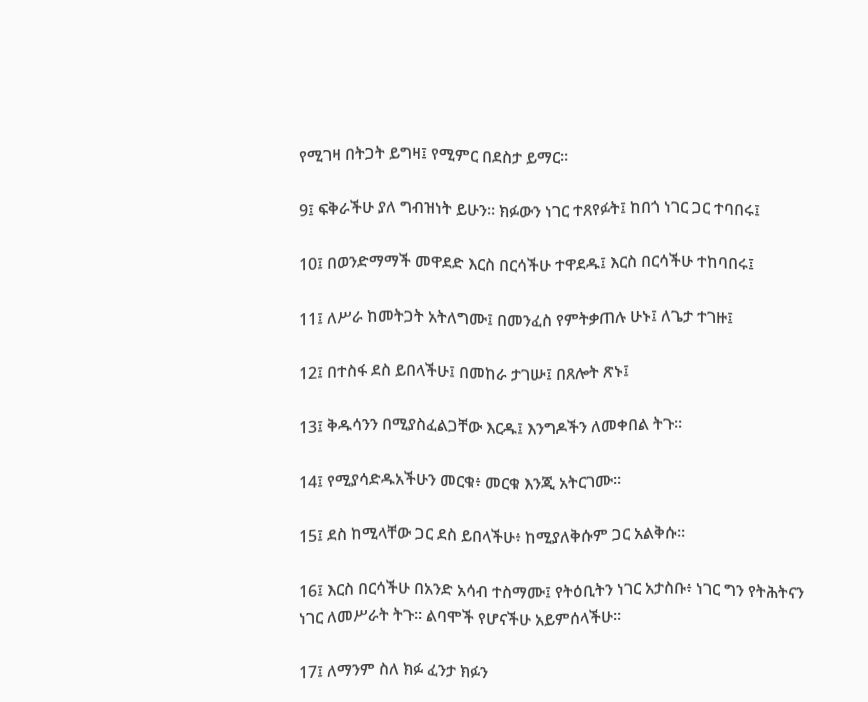የሚገዛ በትጋት ይግዛ፤ የሚምር በደስታ ይማር።

9፤ ፍቅራችሁ ያለ ግብዝነት ይሁን። ክፉውን ነገር ተጸየፉት፤ ከበጎ ነገር ጋር ተባበሩ፤

10፤ በወንድማማች መዋደድ እርስ በርሳችሁ ተዋደዱ፤ እርስ በርሳችሁ ተከባበሩ፤

11፤ ለሥራ ከመትጋት አትለግሙ፤ በመንፈስ የምትቃጠሉ ሁኑ፤ ለጌታ ተገዙ፤

12፤ በተስፋ ደስ ይበላችሁ፤ በመከራ ታገሡ፤ በጸሎት ጽኑ፤

13፤ ቅዱሳንን በሚያስፈልጋቸው እርዱ፤ እንግዶችን ለመቀበል ትጉ።

14፤ የሚያሳድዱአችሁን መርቁ፥ መርቁ እንጂ አትርገሙ።

15፤ ደስ ከሚላቸው ጋር ደስ ይበላችሁ፥ ከሚያለቅሱም ጋር አልቅሱ።

16፤ እርስ በርሳችሁ በአንድ አሳብ ተስማሙ፤ የትዕቢትን ነገር አታስቡ፥ ነገር ግን የትሕትናን ነገር ለመሥራት ትጉ። ልባሞች የሆናችሁ አይምሰላችሁ።

17፤ ለማንም ስለ ክፉ ፈንታ ክፉን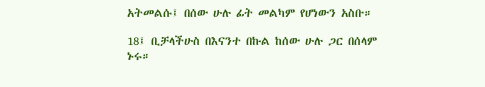አትመልሱ፤ በሰው ሁሉ ፊት መልካም የሆነውን አስቡ።

18፤ ቢቻላችሁስ በእናንተ በኩል ከሰው ሁሉ ጋር በሰላም ኑሩ።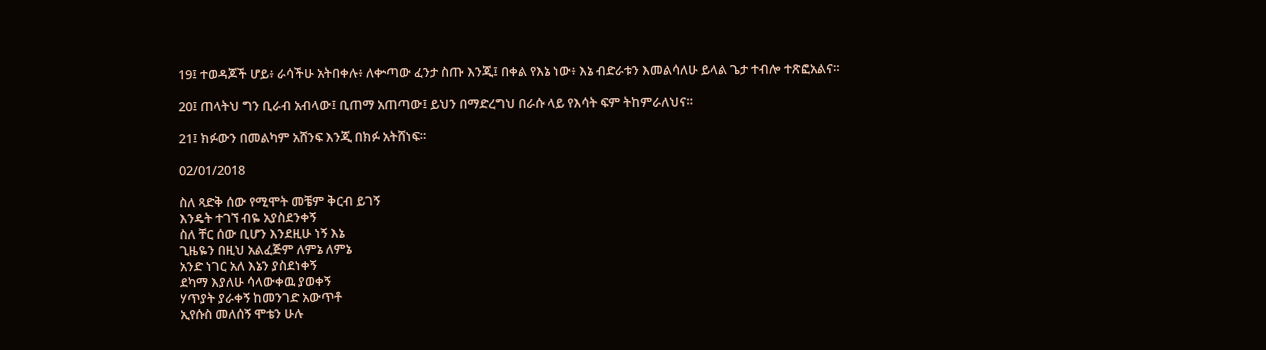19፤ ተወዳጆች ሆይ፥ ራሳችሁ አትበቀሉ፥ ለቍጣው ፈንታ ስጡ እንጂ፤ በቀል የእኔ ነው፥ እኔ ብድራቱን እመልሳለሁ ይላል ጌታ ተብሎ ተጽፎአልና።

20፤ ጠላትህ ግን ቢራብ አብላው፤ ቢጠማ አጠጣው፤ ይህን በማድረግህ በራሱ ላይ የእሳት ፍም ትከምራለህና።

21፤ ክፉውን በመልካም አሸንፍ እንጂ በክፉ አትሸነፍ።

02/01/2018

ስለ ጻድቅ ሰው የሚሞት መቼም ቅርብ ይገኝ
እንዴት ተገኘ ብዬ አያስደንቀኝ
ስለ ቸር ሰው ቢሆን እንደዚሁ ነኝ እኔ
ጊዜዬን በዚህ አልፈጅም ለምኔ ለምኔ
አንድ ነገር አለ እኔን ያስደነቀኝ
ደካማ እያለሁ ሳላውቀዉ ያወቀኝ
ሃጥያት ያራቀኝ ከመንገድ አውጥቶ
ኢየሱስ መለሰኝ ሞቴን ሁሉ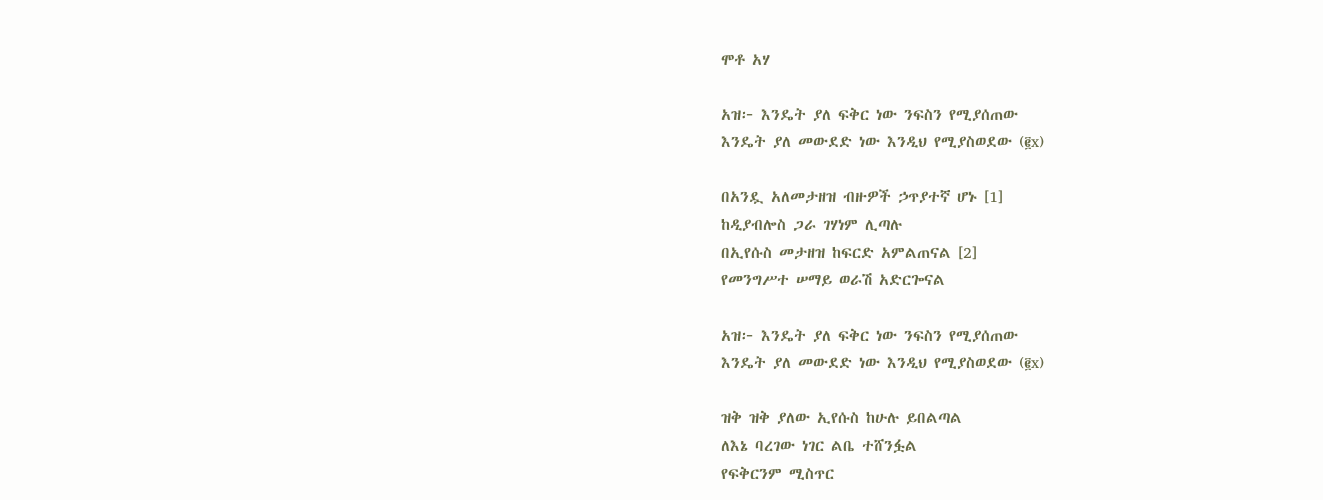ሞቶ አሃ

አዝ፦ እንዴት ያለ ፍቅር ነው ንፍስን የሚያሰጠው
እንዴት ያለ መውደድ ነው እንዲህ የሚያስወደው (፪x)

በአንዷ አለመታዘዝ ብዙዎች ኃጥያተኛ ሆኑ [1]
ከዲያብሎስ ጋራ ገሃነም ሊጣሉ
በኢየሱስ መታዘዝ ከፍርድ አምልጠናል [2]
የመንግሥተ ሠማይ ወራሽ አድርጐናል

አዝ፦ እንዴት ያለ ፍቅር ነው ንፍስን የሚያሰጠው
እንዴት ያለ መውደድ ነው እንዲህ የሚያስወደው (፪x)

ዝቅ ዝቅ ያለው ኢየሱስ ከሁሉ ይበልጣል
ለእኔ ባረገው ነገር ልቤ ተሸንፏል
የፍቅርንም ሚስጥር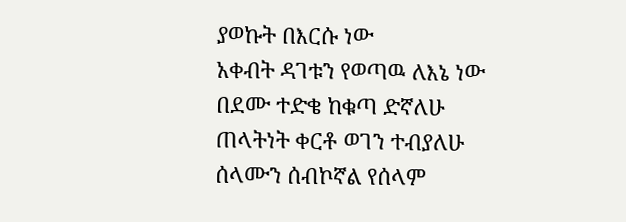ያወኩት በእርሱ ነው
አቀብት ዳገቱን የወጣዉ ለእኔ ነው
በደሙ ተድቄ ከቁጣ ድኛለሁ
ጠላትነት ቀርቶ ወገን ተብያለሁ
ሰላሙን ሰብኮኛል የሰላም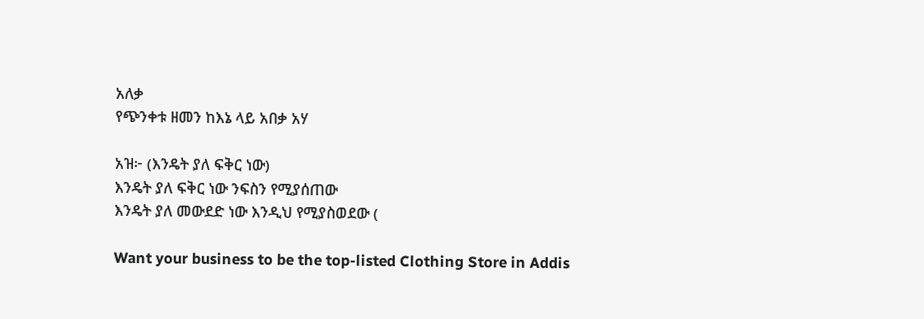አለቃ
የጭንቀቱ ዘመን ከእኔ ላይ አበቃ አሃ

አዝ፦ (እንዴት ያለ ፍቅር ነው)
እንዴት ያለ ፍቅር ነው ንፍስን የሚያሰጠው
እንዴት ያለ መውደድ ነው እንዲህ የሚያስወደው (

Want your business to be the top-listed Clothing Store in Addis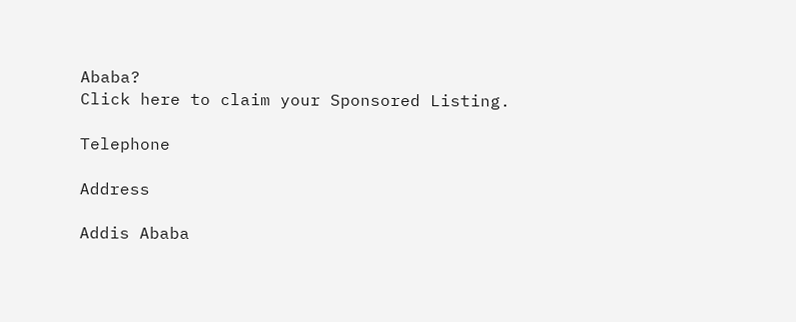Ababa?
Click here to claim your Sponsored Listing.

Telephone

Address

Addis Ababa